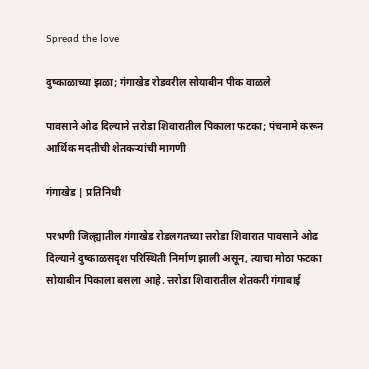Spread the love

दुष्काळाच्या झळा; गंगाखेड रोडवरील सोयाबीन पीक वाळले

पावसाने ओढ दिल्याने त्तरोडा शिवारातील पिकाला फटका; पंचनामे करून आर्थिक मदतीची शेतकऱ्यांची मागणी

गंगाखेड | प्रतिनिधी

परभणी जिल्ह्यातील गंगाखेड रोडलगतच्या त्तरोडा शिवारात पावसाने ओढ दिल्याने दुष्काळसदृश परिस्थिती निर्माण झाली असून, त्याचा मोठा फटका सोयाबीन पिकाला बसला आहे. त्तरोडा शिवारातील शेतकरी गंगाबाई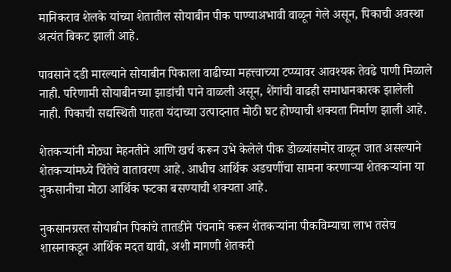मानिकराव शेलके यांच्या शेतातील सोयाबीन पीक पाण्याअभावी वाळून गेले असून, पिकाची अवस्था अत्यंत बिकट झाली आहे.

पावसाने दडी मारल्याने सोयाबीन पिकाला वाढीच्या महत्त्वाच्या टप्प्यावर आवश्यक तेवढे पाणी मिळाले नाही. परिणामी सोयाबीनच्या झाडांची पाने वाळली असून, शेंगांची वाढही समाधानकारक झालेली नाही. पिकाची सद्यस्थिती पाहता यंदाच्या उत्पादनात मोठी घट होण्याची शक्यता निर्माण झाली आहे.

शेतकऱ्यांनी मोठ्या मेहनतीने आणि खर्च करून उभे केलेले पीक डोळ्यांसमोर वाळून जात असल्याने शेतकऱ्यांमध्ये चिंतेचे वातावरण आहे. आधीच आर्थिक अडचणींचा सामना करणाऱ्या शेतकऱ्यांना या नुकसानीचा मोठा आर्थिक फटका बसण्याची शक्यता आहे.

नुकसानग्रस्त सोयाबीन पिकांचे तातडीने पंचनामे करून शेतकऱ्यांना पीकविम्याचा लाभ तसेच शासनाकडून आर्थिक मदत द्यावी, अशी मागणी शेतकरी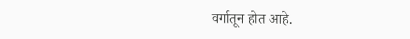वर्गातून होत आहे.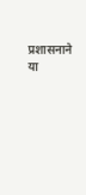प्रशासनाने या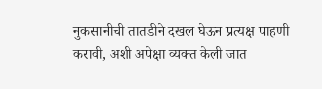नुकसानीची तातडीने दखल घेऊन प्रत्यक्ष पाहणी करावी, अशी अपेक्षा व्यक्त केली जात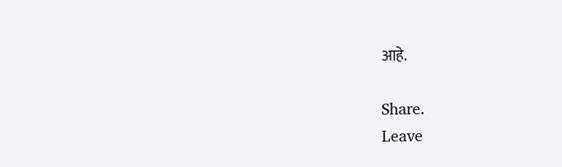आहे.

Share.
Leave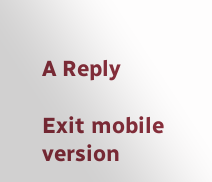A Reply

Exit mobile version